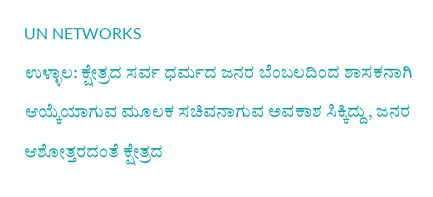UN NETWORKS
ಉಳ್ಳಾಲ: ಕ್ಷೇತ್ರದ ಸರ್ವ ಧರ್ಮದ ಜನರ ಬೆಂಬಲದಿಂದ ಶಾಸಕನಾಗಿ ಆಯ್ಕೆಯಾಗುವ ಮೂಲಕ ಸಚಿವನಾಗುವ ಅವಕಾಶ ಸಿಕ್ಕಿದ್ದು, ಜನರ ಆಶೋತ್ತರದಂತೆ ಕ್ಷೇತ್ರದ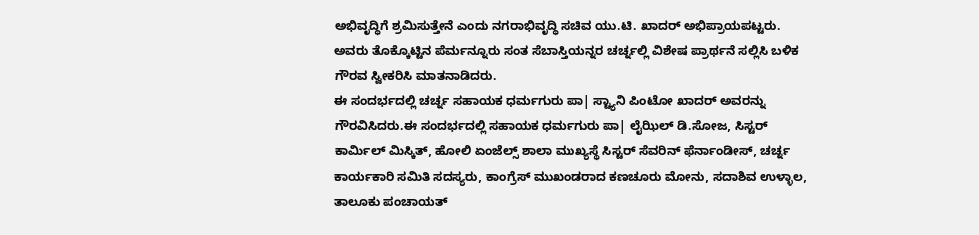ಅಭಿವೃದ್ಧಿಗೆ ಶ್ರಮಿಸುತ್ತೇನೆ ಎಂದು ನಗರಾಭಿವೃದ್ಧಿ ಸಚಿವ ಯು.ಟಿ. ಖಾದರ್ ಅಭಿಪ್ರಾಯಪಟ್ಟರು.
ಅವರು ತೊಕ್ಕೊಟ್ಟಿನ ಪೆರ್ಮನ್ನೂರು ಸಂತ ಸೆಬಾಸ್ತಿಯನ್ನರ ಚರ್ಚ್ನಲ್ಲಿ ವಿಶೇಷ ಪ್ರಾರ್ಥನೆ ಸಲ್ಲಿಸಿ ಬಳಿಕ ಗೌರವ ಸ್ವೀಕರಿಸಿ ಮಾತನಾಡಿದರು.
ಈ ಸಂದರ್ಭದಲ್ಲಿ ಚರ್ಚ್ನ ಸಹಾಯಕ ಧರ್ಮಗುರು ಪಾ| ಸ್ಟ್ಯಾನಿ ಪಿಂಟೋ ಖಾದರ್ ಅವರನ್ನು ಗೌರವಿಸಿದರು.ಈ ಸಂದರ್ಭದಲ್ಲಿ ಸಹಾಯಕ ಧರ್ಮಗುರು ಪಾ| ಲೈಝಿಲ್ ಡಿ.ಸೋಜ, ಸಿಸ್ಟರ್ ಕಾರ್ಮಿಲ್ ಮಿಸ್ಕಿತ್, ಹೋಲಿ ಏಂಜೆಲ್ಸ್ ಶಾಲಾ ಮುಖ್ಯಸ್ಥೆ ಸಿಸ್ಟರ್ ಸೆವರಿನ್ ಫೆರ್ನಾಂಡೀಸ್, ಚರ್ಚ್ನ ಕಾರ್ಯಕಾರಿ ಸಮಿತಿ ಸದಸ್ಯರು, ಕಾಂಗ್ರೆಸ್ ಮುಖಂಡರಾದ ಕಣಚೂರು ಮೋನು, ಸದಾಶಿವ ಉಳ್ಳಾಲ, ತಾಲೂಕು ಪಂಚಾಯತ್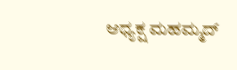ಆಧ್ಯಕ್ಷ ಮಹಮ್ಮದ್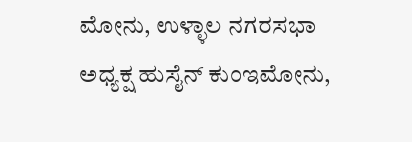ಮೋನು, ಉಳ್ಳಾಲ ನಗರಸಭಾ ಅಧ್ಯಕ್ಷ ಹುಸೈನ್ ಕುಂಇಮೋನು,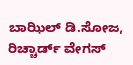ಬಾಝಿಲ್ ಡಿ.ಸೋಜ, ರಿಚ್ಚಾರ್ಡ್ ವೇಗಸ್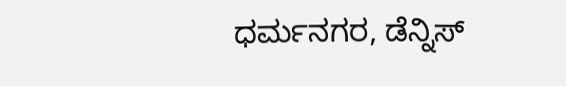ಧರ್ಮನಗರ, ಡೆನ್ನಿಸ್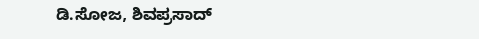ಡಿ.ಸೋಜ, ಶಿವಪ್ರಸಾದ್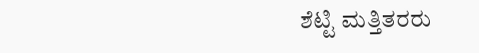ಶೆಟ್ಟಿ ಮತ್ತಿತರರು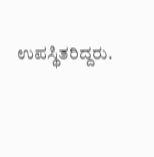ಉಪಸ್ಥಿತರಿದ್ದರು.